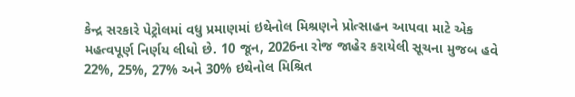કેન્દ્ર સરકારે પેટ્રોલમાં વધુ પ્રમાણમાં ઇથેનોલ મિશ્રણને પ્રોત્સાહન આપવા માટે એક મહત્વપૂર્ણ નિર્ણય લીધો છે. 10 જૂન, 2026ના રોજ જાહેર કરાયેલી સૂચના મુજબ હવે 22%, 25%, 27% અને 30% ઇથેનોલ મિશ્રિત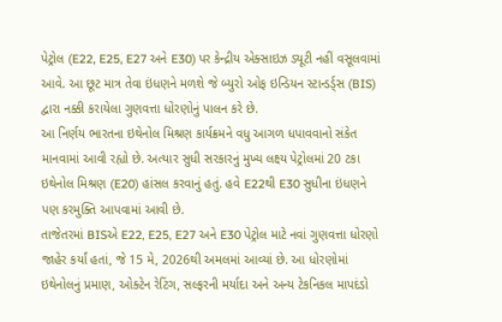પેટ્રોલ (E22, E25, E27 અને E30) પર કેન્દ્રીય એક્સાઇઝ ડ્યૂટી નહીં વસૂલવામાં આવે. આ છૂટ માત્ર તેવા ઇંધણને મળશે જે બ્યુરો ઓફ ઇન્ડિયન સ્ટાન્ડર્ડ્સ (BIS) દ્વારા નક્કી કરાયેલા ગુણવત્તા ધોરણોનું પાલન કરે છે.
આ નિર્ણય ભારતના ઇથેનોલ મિશ્રણ કાર્યક્રમને વધુ આગળ ધપાવવાનો સંકેત માનવામાં આવી રહ્યો છે. અત્યાર સુધી સરકારનું મુખ્ય લક્ષ્ય પેટ્રોલમાં 20 ટકા ઇથેનોલ મિશ્રણ (E20) હાંસલ કરવાનું હતું. હવે E22થી E30 સુધીના ઇંધણને પણ કરમુક્તિ આપવામાં આવી છે.
તાજેતરમાં BISએ E22, E25, E27 અને E30 પેટ્રોલ માટે નવાં ગુણવત્તા ધોરણો જાહેર કર્યાં હતાં, જે 15 મે, 2026થી અમલમાં આવ્યાં છે. આ ધોરણોમાં ઇથેનોલનું પ્રમાણ, ઓક્ટેન રેટિંગ, સલ્ફરની મર્યાદા અને અન્ય ટેકનિકલ માપદંડો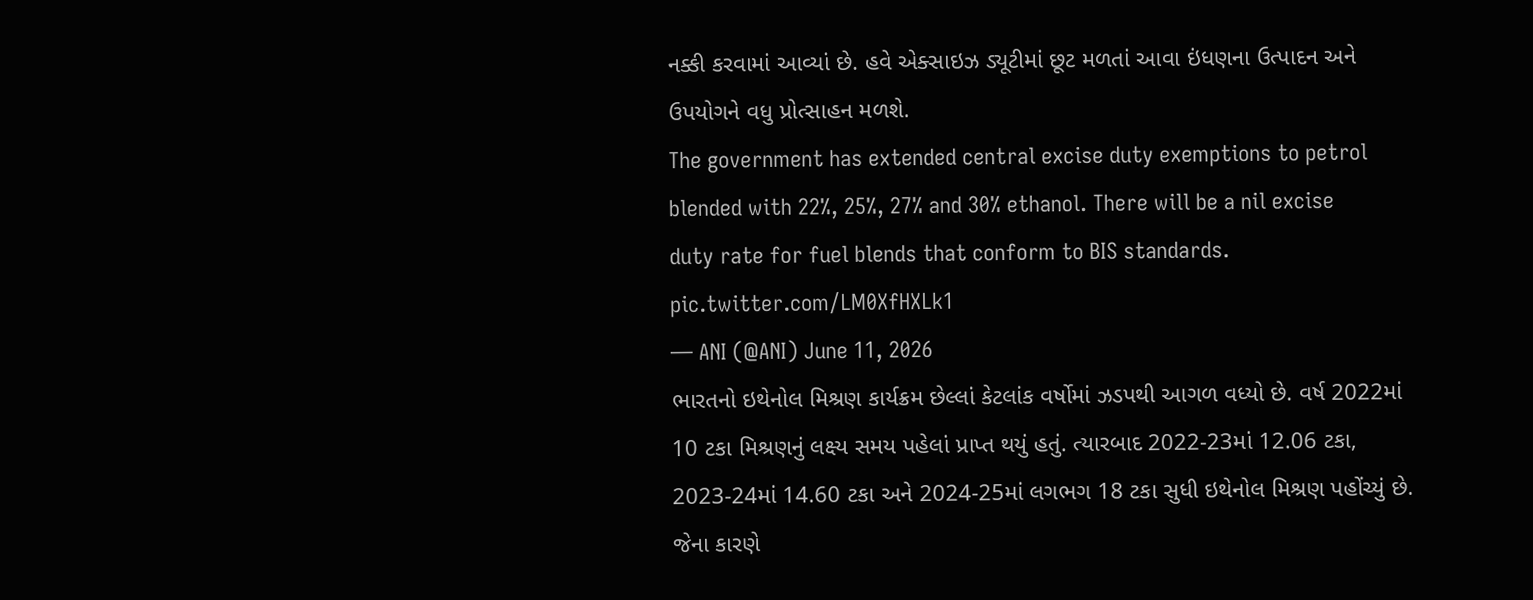નક્કી કરવામાં આવ્યાં છે. હવે એક્સાઇઝ ડ્યૂટીમાં છૂટ મળતાં આવા ઇંધણના ઉત્પાદન અને ઉપયોગને વધુ પ્રોત્સાહન મળશે.
The government has extended central excise duty exemptions to petrol blended with 22%, 25%, 27% and 30% ethanol. There will be a nil excise duty rate for fuel blends that conform to BIS standards. pic.twitter.com/LM0XfHXLk1
— ANI (@ANI) June 11, 2026
ભારતનો ઇથેનોલ મિશ્રણ કાર્યક્રમ છેલ્લાં કેટલાંક વર્ષોમાં ઝડપથી આગળ વધ્યો છે. વર્ષ 2022માં 10 ટકા મિશ્રણનું લક્ષ્ય સમય પહેલાં પ્રાપ્ત થયું હતું. ત્યારબાદ 2022-23માં 12.06 ટકા, 2023-24માં 14.60 ટકા અને 2024-25માં લગભગ 18 ટકા સુધી ઇથેનોલ મિશ્રણ પહોંચ્યું છે. જેના કારણે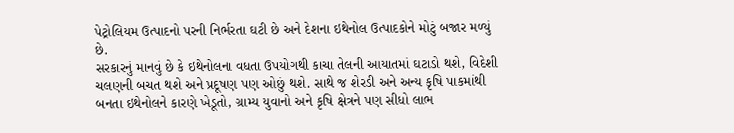પેટ્રોલિયમ ઉત્પાદનો પરની નિર્ભરતા ઘટી છે અને દેશના ઇથેનોલ ઉત્પાદકોને મોટું બજાર મળ્યું છે.
સરકારનું માનવું છે કે ઇથેનોલના વધતા ઉપયોગથી કાચા તેલની આયાતમાં ઘટાડો થશે, વિદેશી ચલણની બચત થશે અને પ્રદૂષણ પણ ઓછું થશે. સાથે જ શેરડી અને અન્ય કૃષિ પાકમાંથી બનતા ઇથેનોલને કારણે ખેડૂતો, ગ્રામ્ય યુવાનો અને કૃષિ ક્ષેત્રને પણ સીધો લાભ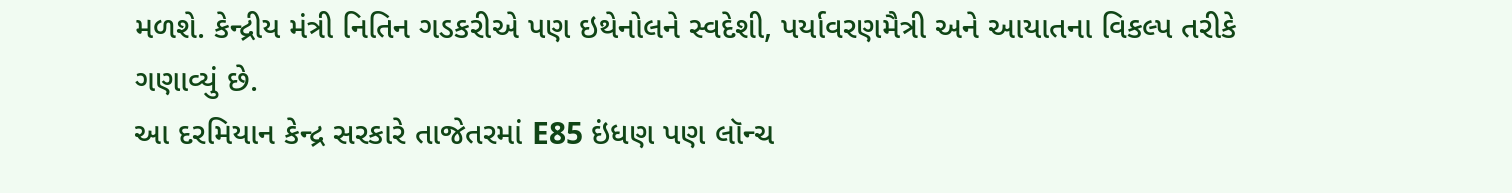મળશે. કેન્દ્રીય મંત્રી નિતિન ગડકરીએ પણ ઇથેનોલને સ્વદેશી, પર્યાવરણમૈત્રી અને આયાતના વિકલ્પ તરીકે ગણાવ્યું છે.
આ દરમિયાન કેન્દ્ર સરકારે તાજેતરમાં E85 ઇંધણ પણ લૉન્ચ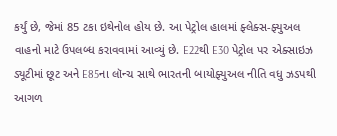કર્યું છે, જેમાં 85 ટકા ઇથેનોલ હોય છે. આ પેટ્રોલ હાલમાં ફ્લેક્સ-ફ્યુઅલ વાહનો માટે ઉપલબ્ધ કરાવવામાં આવ્યું છે. E22થી E30 પેટ્રોલ પર એક્સાઇઝ ડ્યૂટીમાં છૂટ અને E85ના લૉન્ચ સાથે ભારતની બાયોફ્યુઅલ નીતિ વધુ ઝડપથી આગળ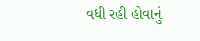વધી રહી હોવાનું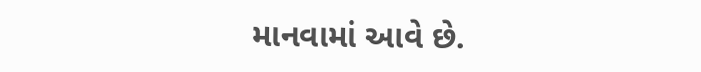માનવામાં આવે છે.